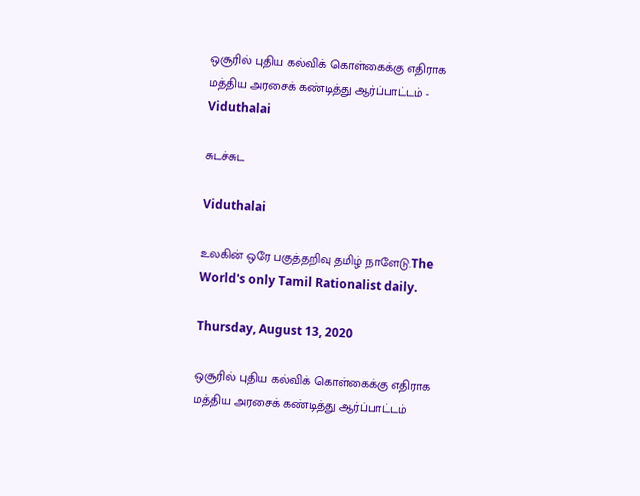ஒசூரில் புதிய கல்விக் கொள்கைக்கு எதிராக மத்திய அரசைக் கண்டித்து ஆர்ப்பாட்டம் - Viduthalai

சுடச்சுட

Viduthalai

உலகின் ஒரே பகுத்தறிவு தமிழ் நாளேடு.The World's only Tamil Rationalist daily.

Thursday, August 13, 2020

ஒசூரில் புதிய கல்விக் கொள்கைக்கு எதிராக மத்திய அரசைக் கண்டித்து ஆர்ப்பாட்டம்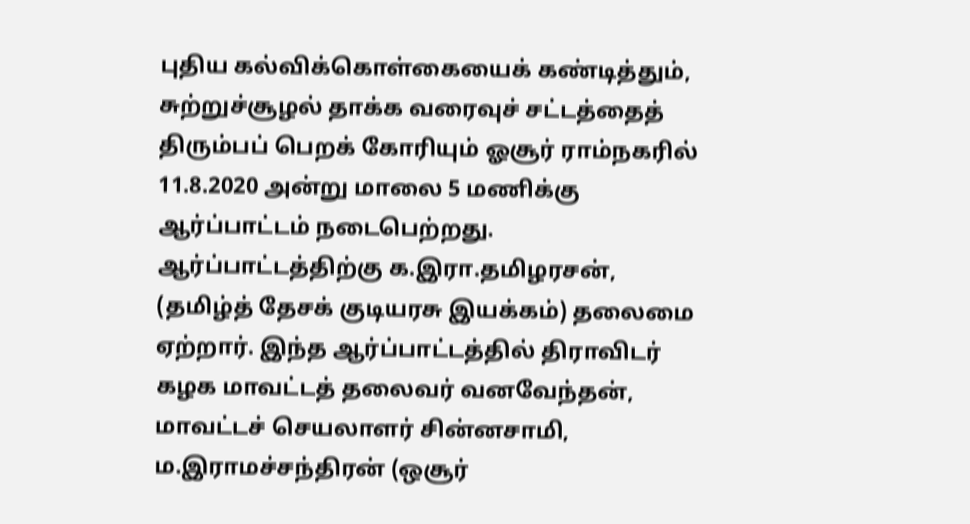புதிய கல்விக்கொள்கையைக் கண்டித்தும், சுற்றுச்சூழல் தாக்க வரைவுச் சட்டத்தைத் திரும்பப் பெறக் கோரியும் ஓசூர் ராம்நகரில் 11.8.2020 அன்று மாலை 5 மணிக்கு ஆர்ப்பாட்டம் நடைபெற்றது. ஆர்ப்பாட்டத்திற்கு க.இரா.தமிழரசன், (தமிழ்த் தேசக் குடியரசு இயக்கம்) தலைமை ஏற்றார். இந்த ஆர்ப்பாட்டத்தில் திராவிடர் கழக மாவட்டத் தலைவர் வனவேந்தன், மாவட்டச் செயலாளர் சின்னசாமி,  ம.இராமச்சந்திரன் (ஒசூர்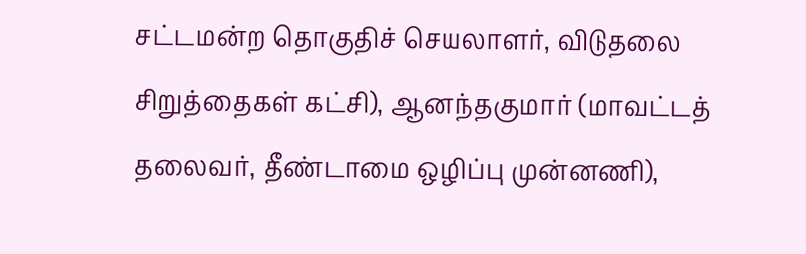சட்டமன்ற தொகுதிச் செயலாளர், விடுதலை சிறுத்தைகள் கட்சி), ஆனந்தகுமார் (மாவட்டத் தலைவர், தீண்டாமை ஒழிப்பு முன்னணி),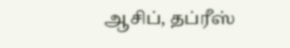ஆசிப், தப்ரீஸ்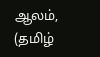ஆலம்,  (தமிழ்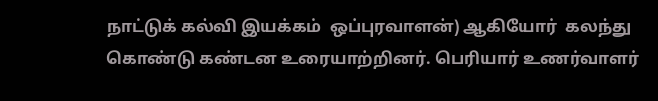நாட்டுக் கல்வி இயக்கம்  ஒப்புரவாளன்) ஆகியோர்  கலந்து கொண்டு கண்டன உரையாற்றினர். பெரியார் உணர்வாளர்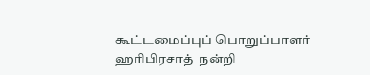கூட்டமைப்புப் பொறுப்பாளர் ஹரிபிரசாத்  நன்றி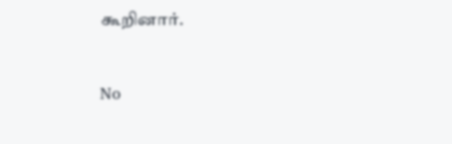கூறினார்.


No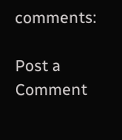comments:

Post a Comment